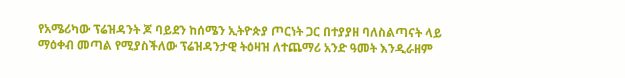የአሜሪካው ፕሬዝዳንት ጆ ባይደን ከሰሜን ኢትዮጵያ ጦርነት ጋር በተያያዘ ባለስልጣናት ላይ ማዕቀብ መጣል የሚያስችለው ፕሬዝዳንታዊ ትዕዛዝ ለተጨማሪ አንድ ዓመት እንዲራዘም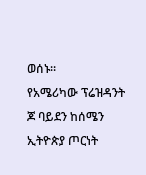ወሰኑ።
የአሜሪካው ፕሬዝዳንት ጆ ባይደን ከሰሜን ኢትዮጵያ ጦርነት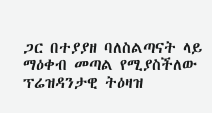ጋር በተያያዘ ባለስልጣናት ላይ ማዕቀብ መጣል የሚያስችለው ፕሬዝዳንታዊ ትዕዛዝ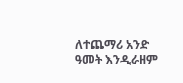ለተጨማሪ አንድ ዓመት እንዲራዘም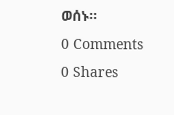ወሰኑ።
0 Comments
0 Shares